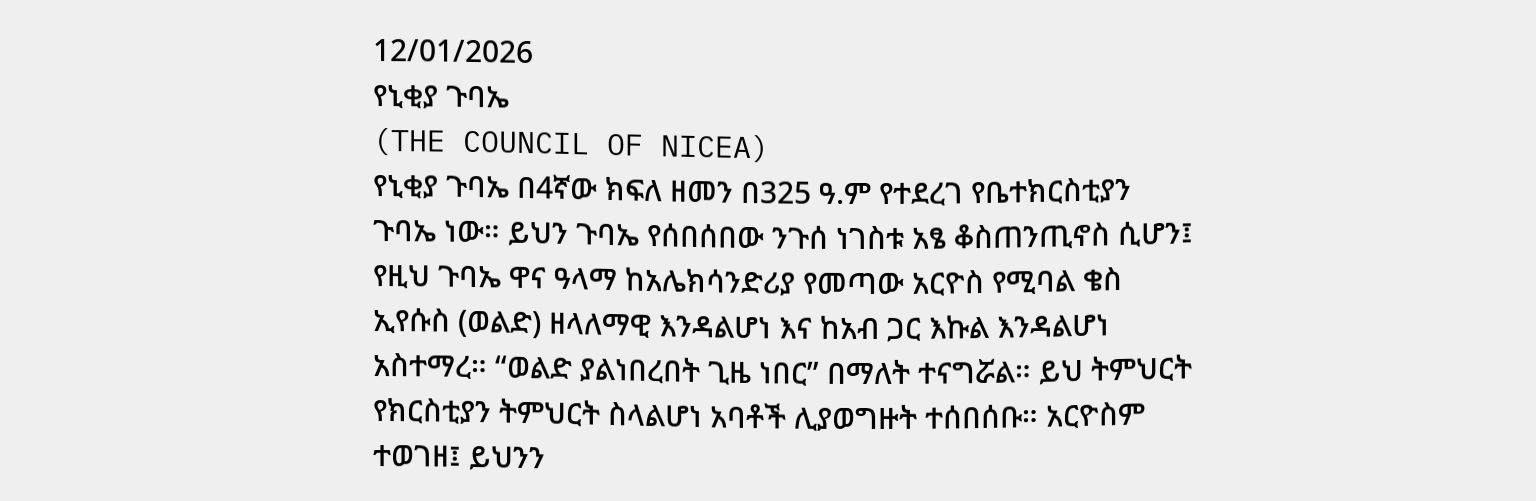12/01/2026
የኒቂያ ጉባኤ
(THE COUNCIL OF NICEA)
የኒቂያ ጉባኤ በ4ኛው ክፍለ ዘመን በ325 ዓ.ም የተደረገ የቤተክርስቲያን ጉባኤ ነው። ይህን ጉባኤ የሰበሰበው ንጉሰ ነገስቱ አፄ ቆስጠንጢኖስ ሲሆን፤ የዚህ ጉባኤ ዋና ዓላማ ከአሌክሳንድሪያ የመጣው አርዮስ የሚባል ቄስ ኢየሱስ (ወልድ) ዘላለማዊ እንዳልሆነ እና ከአብ ጋር እኩል እንዳልሆነ አስተማረ። “ወልድ ያልነበረበት ጊዜ ነበር” በማለት ተናግሯል። ይህ ትምህርት የክርስቲያን ትምህርት ስላልሆነ አባቶች ሊያወግዙት ተሰበሰቡ። አርዮስም ተወገዘ፤ ይህንን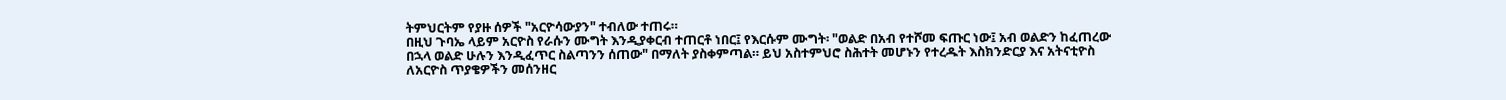ትምህርትም የያዙ ሰዎች "አርዮሳውያን" ተብለው ተጠሩ።
በዚህ ጉባኤ ላይም አርዮስ የራሱን ሙግት እንዲያቀርብ ተጠርቶ ነበር፤ የእርሱም ሙግት፡ "ወልድ በአብ የተሾመ ፍጡር ነው፤ አብ ወልድን ከፈጠረው በኋላ ወልድ ሁሉን እንዲፈጥር ስልጣንን ሰጠው" በማለት ያስቀምጣል። ይህ አስተምህሮ ስሕተት መሆኑን የተረዱት እስክንድርያ እና አትናቲዮስ ለአርዮስ ጥያቄዎችን መሰንዘር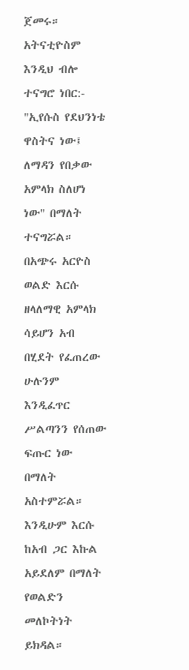ጀመሩ።
አትናቲዮስም እንዲህ ብሎ ተናግሮ ነበር:-
"ኢየሱስ የደህንነቴ ዋስትና ነው፤ ለማዳን የበቃው አምላክ ስለሆነ ነው" በማለት ተናግሯል።
በአጭሩ አርዮስ ወልድ እርሱ ዘላለማዊ አምላክ ሳይሆን አብ በሂደት የፈጠረው ሁሉንም እንዲፈጥር ሥልጣንን የሰጠው ፍጡር ነው በማለት አስተምሯል። እንዲሁም እርሱ ከአብ ጋር እኩል አይደለም በማለት የወልድን መለኮትነት ይክዳል።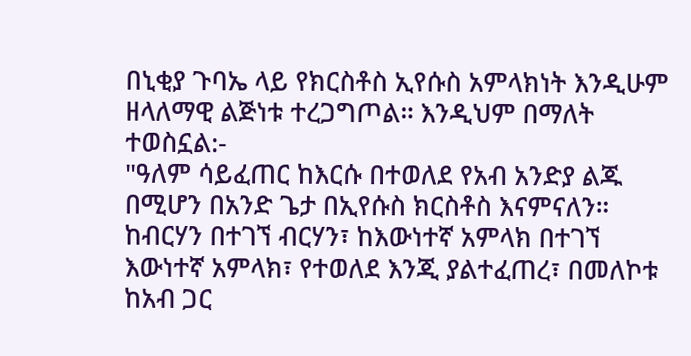በኒቂያ ጉባኤ ላይ የክርስቶስ ኢየሱስ አምላክነት እንዲሁም ዘላለማዊ ልጅነቱ ተረጋግጦል። እንዲህም በማለት ተወስኗል:-
"ዓለም ሳይፈጠር ከእርሱ በተወለደ የአብ አንድያ ልጁ በሚሆን በአንድ ጌታ በኢየሱስ ክርስቶስ እናምናለን። ከብርሃን በተገኘ ብርሃን፣ ከእውነተኛ አምላክ በተገኘ እውነተኛ አምላክ፣ የተወለደ እንጂ ያልተፈጠረ፣ በመለኮቱ ከአብ ጋር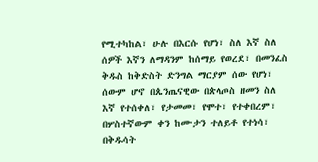የሚተካከል፣ ሁሉ በእርሱ የሆነ፣ ስለ እኛ ስለ ሰዎች እኛን ለማዳንም ከሰማይ የወረደ፣ በመንፈስ ቅዱስ ከቅድስት ድንግል ማርያም ሰው የሆነ፣ ሰውም ሆኖ በጴንጤናዊው በጵላጦስ ዘመን ስለ እኛ የተሰቀለ፣ የታመመ፣ የሞተ፣ የተቀበረም፣ በሦስተኛውም ቀን ከሙታን ተለይቶ የተነሳ፣ በቅዱሳት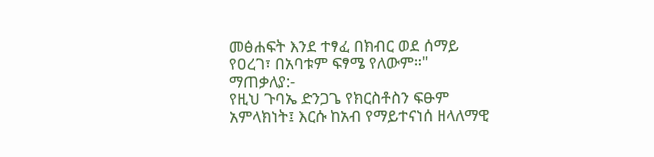መፅሐፍት እንደ ተፃፈ በክብር ወደ ሰማይ የዐረገ፣ በአባቱም ፍፃሜ የለውም።"
ማጠቃለያ:-
የዚህ ጉባኤ ድንጋጌ የክርስቶስን ፍፁም አምላክነት፤ እርሱ ከአብ የማይተናነሰ ዘላለማዊ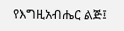የእግዚአብሔር ልጅ፤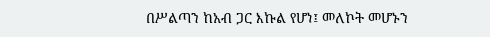በሥልጣን ከአብ ጋር እኩል የሆነ፤ መለኮት መሆኑን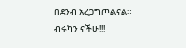በደንብ አረጋግጦልናል።
ብሩካን ናችሁ!!!